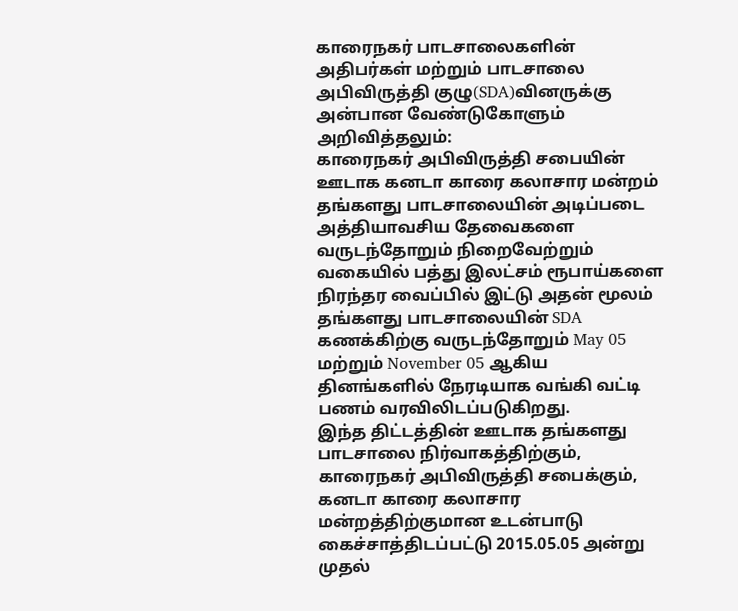காரைநகர் பாடசாலைகளின் அதிபர்கள் மற்றும் பாடசாலை அபிவிருத்தி குழு(SDA)வினருக்கு அன்பான வேண்டுகோளும் அறிவித்தலும்:
காரைநகர் அபிவிருத்தி சபையின் ஊடாக கனடா காரை கலாசார மன்றம் தங்களது பாடசாலையின் அடிப்படை அத்தியாவசிய தேவைகளை வருடந்தோறும் நிறைவேற்றும் வகையில் பத்து இலட்சம் ரூபாய்களை நிரந்தர வைப்பில் இட்டு அதன் மூலம் தங்களது பாடசாலையின் SDA கணக்கிற்கு வருடந்தோறும் May 05 மற்றும் November 05 ஆகிய தினங்களில் நேரடியாக வங்கி வட்டி பணம் வரவிலிடப்படுகிறது.
இந்த திட்டத்தின் ஊடாக தங்களது பாடசாலை நிர்வாகத்திற்கும், காரைநகர் அபிவிருத்தி சபைக்கும், கனடா காரை கலாசார மன்றத்திற்குமான உடன்பாடு கைச்சாத்திடப்பட்டு 2015.05.05 அன்று முதல்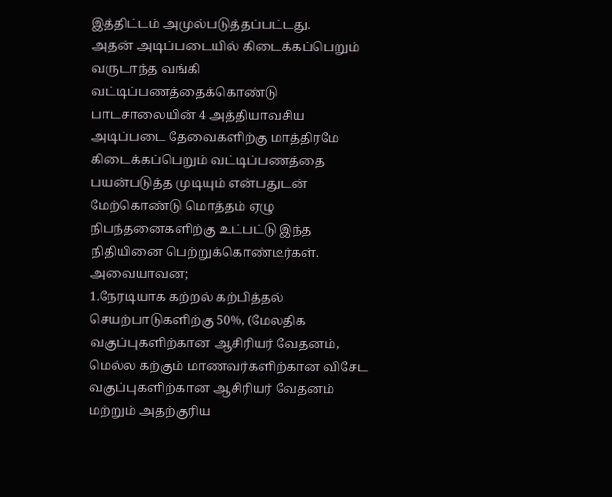இத்திட்டம் அமுல்படுத்தப்பட்டது.
அதன் அடிப்படையில் கிடைக்கப்பெறும் வருடாந்த வங்கி வட்டிப்பணத்தைக்கொண்டு பாடசாலையின் 4 அத்தியாவசிய அடிப்படை தேவைகளிற்கு மாத்திரமே கிடைக்கப்பெறும் வட்டிப்பணத்தை பயன்படுத்த முடியும் என்பதுடன் மேற்கொண்டு மொத்தம் ஏழு நிபந்தனைகளிற்கு உட்பட்டு இந்த நிதியினை பெற்றுக்கொண்டீர்கள்.
அவையாவன;
1.நேரடியாக கற்றல் கற்பித்தல் செயற்பாடுகளிற்கு 50%, (மேலதிக வகுப்புகளிற்கான ஆசிரியர் வேதனம், மெல்ல கற்கும் மாணவர்களிற்கான விசேட வகுப்புகளிற்கான ஆசிரியர் வேதனம் மற்றும் அதற்குரிய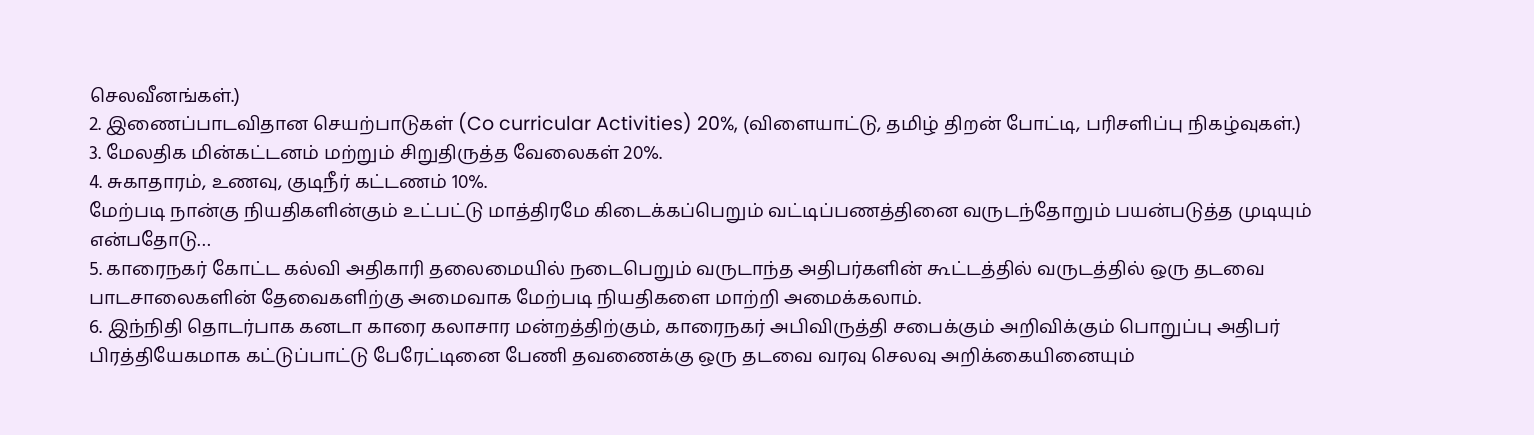செலவீனங்கள்.)
2. இணைப்பாடவிதான செயற்பாடுகள் (Co curricular Activities) 20%, (விளையாட்டு, தமிழ் திறன் போட்டி, பரிசளிப்பு நிகழ்வுகள்.)
3. மேலதிக மின்கட்டனம் மற்றும் சிறுதிருத்த வேலைகள் 20%.
4. சுகாதாரம், உணவு, குடிநீர் கட்டணம் 10%.
மேற்படி நான்கு நியதிகளின்கும் உட்பட்டு மாத்திரமே கிடைக்கப்பெறும் வட்டிப்பணத்தினை வருடந்தோறும் பயன்படுத்த முடியும் என்பதோடு…
5. காரைநகர் கோட்ட கல்வி அதிகாரி தலைமையில் நடைபெறும் வருடாந்த அதிபர்களின் கூட்டத்தில் வருடத்தில் ஒரு தடவை பாடசாலைகளின் தேவைகளிற்கு அமைவாக மேற்படி நியதிகளை மாற்றி அமைக்கலாம்.
6. இந்நிதி தொடர்பாக கனடா காரை கலாசார மன்றத்திற்கும், காரைநகர் அபிவிருத்தி சபைக்கும் அறிவிக்கும் பொறுப்பு அதிபர் பிரத்தியேகமாக கட்டுப்பாட்டு பேரேட்டினை பேணி தவணைக்கு ஒரு தடவை வரவு செலவு அறிக்கையினையும்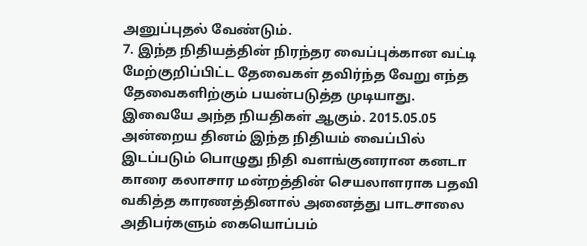அனுப்புதல் வேண்டும்.
7. இந்த நிதியத்தின் நிரந்தர வைப்புக்கான வட்டி மேற்குறிப்பிட்ட தேவைகள் தவிர்ந்த வேறு எந்த தேவைகளிற்கும் பயன்படுத்த முடியாது.
இவையே அந்த நியதிகள் ஆகும். 2015.05.05 அன்றைய தினம் இந்த நிதியம் வைப்பில் இடப்படும் பொழுது நிதி வளங்குனரான கனடா காரை கலாசார மன்றத்தின் செயலாளராக பதவி வகித்த காரணத்தினால் அனைத்து பாடசாலை அதிபர்களும் கையொப்பம்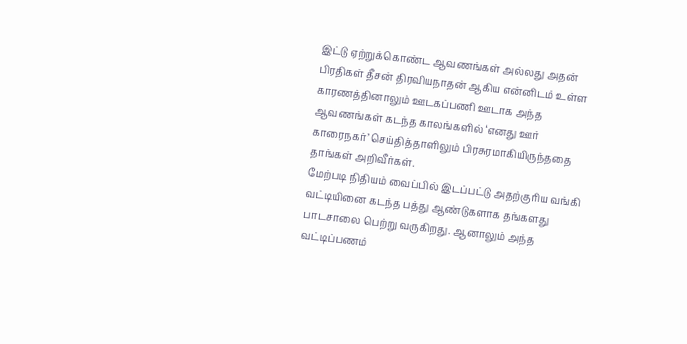இட்டு ஏற்றுக்கொண்ட ஆவணங்கள் அல்லது அதன் பிரதிகள் தீசன் திரவியநாதன் ஆகிய என்னிடம் உள்ள காரணத்தினாலும் ஊடகப்பணி ஊடாக அந்த ஆவணங்கள் கடந்த காலங்களில் ‘எனது ஊர் காரைநகர்’ செய்தித்தாளிலும் பிரசுரமாகியிருந்ததை தாங்கள் அறிவீர்கள்.
மேற்படி நிதியம் வைப்பில் இடப்பட்டு அதற்குரிய வங்கி வட்டியினை கடந்த பத்து ஆண்டுகளாக தங்களது பாடசாலை பெற்று வருகிறது. ஆனாலும் அந்த வட்டிப்பணம்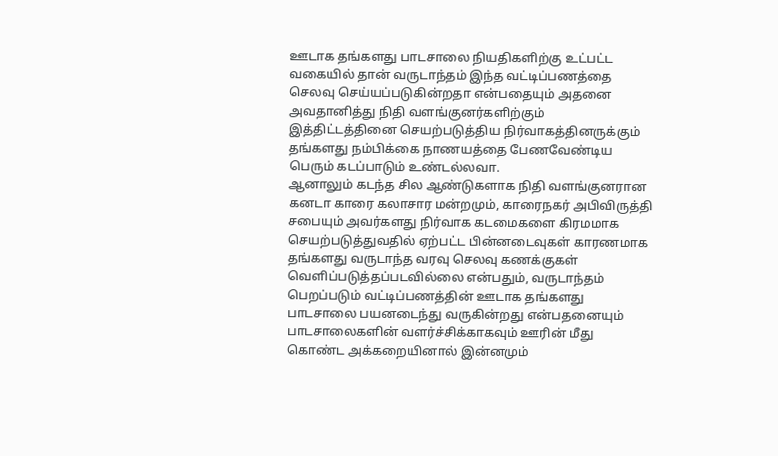ஊடாக தங்களது பாடசாலை நியதிகளிற்கு உட்பட்ட வகையில் தான் வருடாந்தம் இந்த வட்டிப்பணத்தை செலவு செய்யப்படுகின்றதா என்பதையும் அதனை அவதானித்து நிதி வளங்குனர்களிற்கும் இத்திட்டத்தினை செயற்படுத்திய நிர்வாகத்தினருக்கும் தங்களது நம்பிக்கை நாணயத்தை பேணவேண்டிய பெரும் கடப்பாடும் உண்டல்லவா.
ஆனாலும் கடந்த சில ஆண்டுகளாக நிதி வளங்குனரான கனடா காரை கலாசார மன்றமும், காரைநகர் அபிவிருத்தி சபையும் அவர்களது நிர்வாக கடமைகளை கிரமமாக செயற்படுத்துவதில் ஏற்பட்ட பின்னடைவுகள் காரணமாக தங்களது வருடாந்த வரவு செலவு கணக்குகள் வெளிப்படுத்தப்படவில்லை என்பதும், வருடாந்தம் பெறப்படும் வட்டிப்பணத்தின் ஊடாக தங்களது பாடசாலை பயனடைந்து வருகின்றது என்பதனையும் பாடசாலைகளின் வளர்ச்சிக்காகவும் ஊரின் மீது கொண்ட அக்கறையினால் இன்னமும்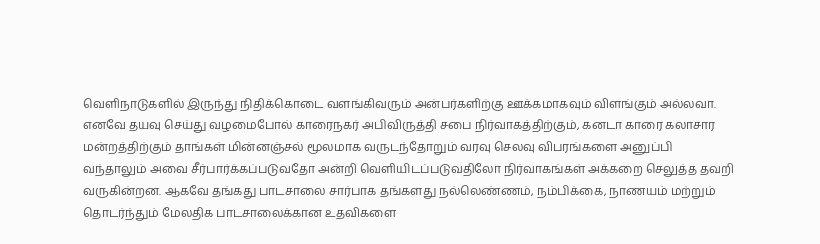வெளிநாடுகளில் இருந்து நிதிக்கொடை வளங்கிவரும் அன்பர்களிற்கு ஊக்கமாகவும் விளங்கும் அல்லவா.
எனவே தயவு செய்து வழமைபோல் காரைநகர் அபிவிருத்தி சபை நிர்வாகத்திற்கும், கனடா காரை கலாசார மன்றத்திற்கும் தாங்கள் மின்னஞ்சல் மூலமாக வருடந்தோறும் வரவு செலவு விபரங்களை அனுப்பி வந்தாலும் அவை சீர்பார்க்கப்படுவதோ அன்றி வெளியிடப்படுவதிலோ நிர்வாகங்கள் அக்கறை செலுத்த தவறி வருகின்றன. ஆகவே தங்கது பாடசாலை சார்பாக தங்களது நல்லெண்ணம், நம்பிக்கை, நாணயம் மற்றும் தொடர்ந்தும் மேலதிக பாடசாலைக்கான உதவிகளை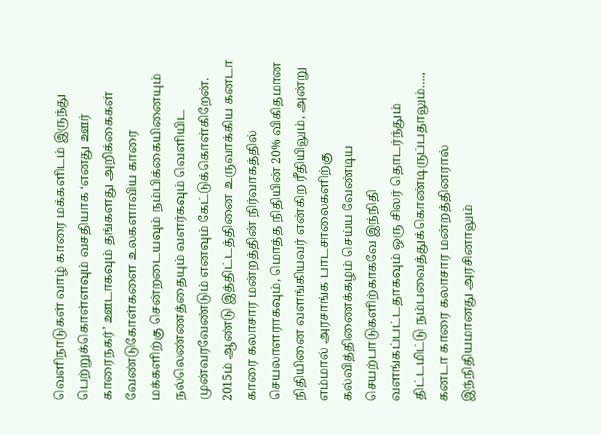வெளிநாடுகள் வாழ் காரை மக்களிடம் இருந்து பெற்றுக்கொள்ளவும் வசதியாக ‘எனது ஊர் காரைநகர்’ ஊடாகவும் தங்களது அறிக்கைகள் வேண்டுகோள்களை உலகளாவிய காரை மக்களிற்கு சென்றடையவும் நம்பிக்கையினையும் நல்லெண்ணத்தையும் வளர்கவும் வெளியிட முன்வரவேண்டும் எனவும் கேட்டுக்கொள்கிறேன்.
2015ம் ஆண்டு இத்திட்டத்தினை உருவாக்கிய கனடா காரை கலாசார மன்றத்தின் நிர்வாகத்தில் செயலாளராகவும், மொத்த நிதியின் 20% விகிதமான நிதியினை வளங்கியவர் என்கிற ரீதியிலும், அன்று எம்மால் அரசாங்க பாடசாலைகளிற்கு கல்வித்திணைக்கழம் செய்ய வேண்டிய செயற்பாடுகளிற்காகவே இந்நிதி வளங்கப்பட்டதாகவும் ஒரு சிலர் தொடர்ந்தும் திட்டமிட்டு நம்பவைத்துக்கொண்டிருப்பதாலும்…., கனடா காரை கலாசார மன்றத்தினரால் இந்நிதியமானது அரசினாலும்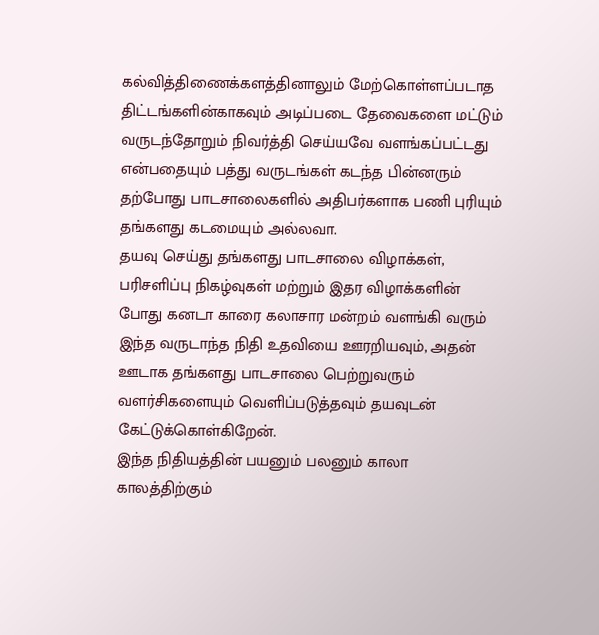கல்வித்திணைக்களத்தினாலும் மேற்கொள்ளப்படாத திட்டங்களின்காகவும் அடிப்படை தேவைகளை மட்டும் வருடந்தோறும் நிவர்த்தி செய்யவே வளங்கப்பட்டது என்பதையும் பத்து வருடங்கள் கடந்த பின்னரும் தற்போது பாடசாலைகளில் அதிபர்களாக பணி புரியும் தங்களது கடமையும் அல்லவா.
தயவு செய்து தங்களது பாடசாலை விழாக்கள், பரிசளிப்பு நிகழ்வுகள் மற்றும் இதர விழாக்களின் போது கனடா காரை கலாசார மன்றம் வளங்கி வரும் இந்த வருடாந்த நிதி உதவியை ஊரறியவும், அதன் ஊடாக தங்களது பாடசாலை பெற்றுவரும் வளர்சிகளையும் வெளிப்படுத்தவும் தயவுடன் கேட்டுக்கொள்கிறேன்.
இந்த நிதியத்தின் பயனும் பலனும் காலா காலத்திற்கும்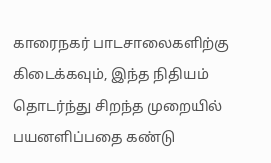காரைநகர் பாடசாலைகளிற்கு கிடைக்கவும், இந்த நிதியம் தொடர்ந்து சிறந்த முறையில் பயனளிப்பதை கண்டு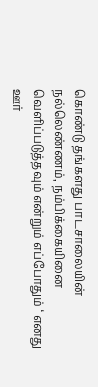கொண்டு தங்களது பாடசாலையின் நல்லெண்ணம், நம்பிக்கையினை வெளிப்படுத்தவும் என்றும் எப்போதும் ‘ எனது ஊர்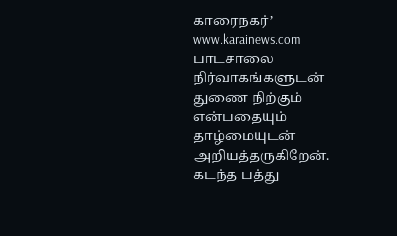காரைநகர்’ www.karainews.com பாடசாலை நிர்வாகங்களுடன் துணை நிற்கும் என்பதையும் தாழ்மையுடன் அறியத்தருகிறேன்.
கடந்த பத்து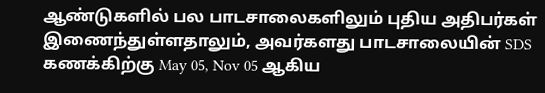ஆண்டுகளில் பல பாடசாலைகளிலும் புதிய அதிபர்கள் இணைந்துள்ளதாலும், அவர்களது பாடசாலையின் SDS கணக்கிற்கு May 05, Nov 05 ஆகிய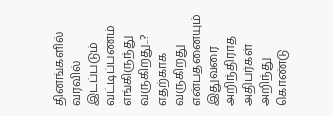தினங்களில் வரவில் இடப்படும் வட்டிப்பணம் எங்கிருந்து வருகிறது..? எதற்காக வருகிறது என்பதனையும் இதுவரை அறிந்திராத அதிபர்கள் அறிந்து கொண்டு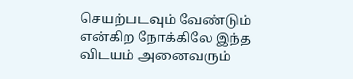செயற்படவும் வேண்டும் என்கிற நோக்கிலே இந்த விடயம் அனைவரும்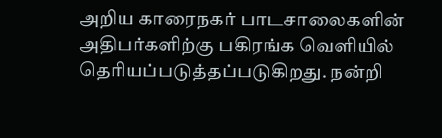அறிய காரைநகர் பாடசாலைகளின் அதிபர்களிற்கு பகிரங்க வெளியில் தெரியப்படுத்தப்படுகிறது. நன்றி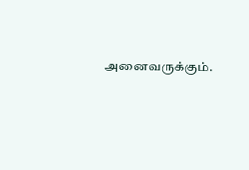அனைவருக்கும்.